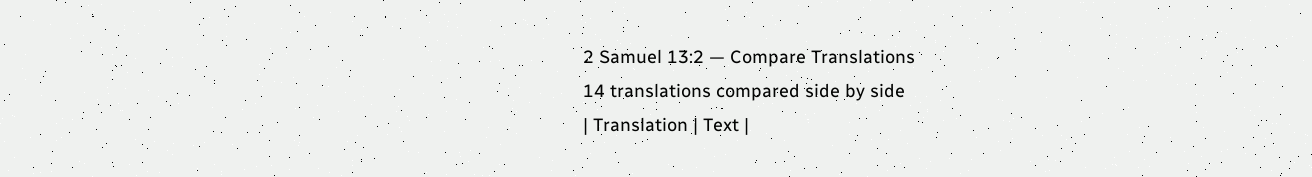2 Samuel 13:2 — Compare Translations
14 translations compared side by side
| Translation | Text |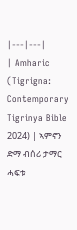|---|---|
| Amharic (Tigrigna: Contemporary Tigrinya Bible 2024) | ኣምኖን ድማ ብሰሪ ታማር ሓፍቱ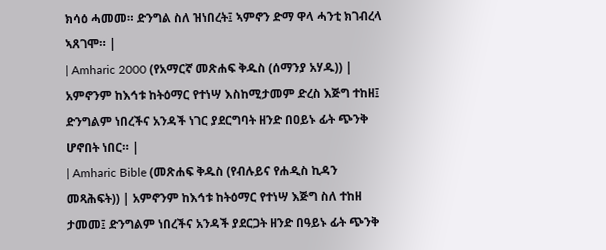ክሳዕ ሓመመ። ድንግል ስለ ዝነበረት፤ ኣምኖን ድማ ዋላ ሓንቲ ክገብረላ ኣጸገሞ። |
| Amharic 2000 (የአማርኛ መጽሐፍ ቅዱስ (ሰማንያ አሃዱ)) | አምኖንም ከእኅቱ ከትዕማር የተነሣ እስከሚታመም ድረስ እጅግ ተከዘ፤ ድንግልም ነበረችና አንዳች ነገር ያደርግባት ዘንድ በዐይኑ ፊት ጭንቅ ሆኖበት ነበር። |
| Amharic Bible (መጽሐፍ ቅዱስ (የብሉይና የሐዲስ ኪዳን መጻሕፍት)) | አምኖንም ከእኅቱ ከትዕማር የተነሣ እጅግ ስለ ተከዘ ታመመ፤ ድንግልም ነበረችና አንዳች ያደርጋት ዘንድ በዓይኑ ፊት ጭንቅ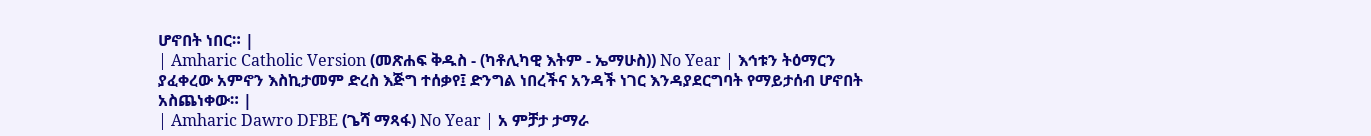ሆኖበት ነበር። |
| Amharic Catholic Version (መጽሐፍ ቅዱስ - (ካቶሊካዊ እትም - ኤማሁስ)) No Year | እኅቱን ትዕማርን ያፈቀረው አምኖን እስኪታመም ድረስ እጅግ ተሰቃየ፤ ድንግል ነበረችና አንዳች ነገር እንዳያደርግባት የማይታሰብ ሆኖበት አስጨነቀው። |
| Amharic Dawro DFBE (ጌሻ ማጻፋ) No Year | አ ምቻታ ታማራ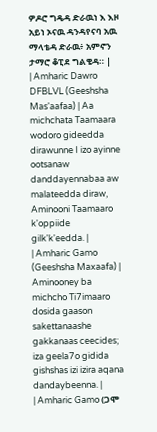ዎዶሮ ግዴዳ ድራዉነ እ እዞ አይነ ኦናዉ ዳንዳየናባ አዉ ማላቴዳ ድራዉ፥ አምኖን ታማሮ ቆፒደ ግልቄዳ። |
| Amharic Dawro DFBLVL (Geeshsha Mas'aafaa) | Aa michchata Taamaara wodoro gideedda dirawunne I izo ayinne ootsanaw danddayennabaa aw malateedda diraw, Aminooni Taamaaro k'oppiide gilk'k'eedda. |
| Amharic Gamo (Geeshsha Maxaafa) | Aminooney ba michcho Ti7imaaro dosida gaason sakettanaashe gakkanaas ceecides; iza geela7o gidida gishshas izi izira aqana dandaybeenna. |
| Amharic Gamo (ጋሞ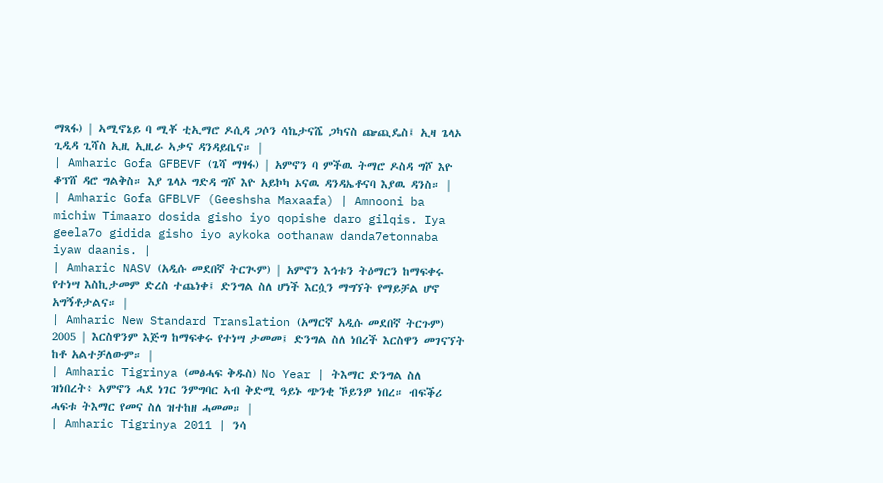ማጻፋ) | ኣሚኖኔይ ባ ሚቾ ቲኢማሮ ዶሲዳ ጋሶን ሳኬታናሼ ጋካናስ ጬጪዴስ፤ ኢዛ ጌላኦ ጊዲዳ ጊሻስ ኢዚ ኢዚራ ኣቃና ዳንዳይቤና። |
| Amharic Gofa GFBEVF (ጌሻ ማፃፋ) | አምኖን ባ ምችዉ ትማሮ ዶስዳ ግሾ እዮ ቆፕሸ ዳሮ ግልቅስ። እያ ጌላኦ ግድዳ ግሾ እዮ አይኮካ ኦናዉ ዳንዳኤቶናባ እያዉ ዳንስ። |
| Amharic Gofa GFBLVF (Geeshsha Maxaafa) | Amnooni ba michiw Timaaro dosida gisho iyo qopishe daro gilqis. Iya geela7o gidida gisho iyo aykoka oothanaw danda7etonnaba iyaw daanis. |
| Amharic NASV (አዲሱ መደበኛ ትርጒም) | አምኖን እኅቱን ትዕማርን ከማፍቀሩ የተነሣ እስኪታመም ድረስ ተጨነቀ፤ ድንግል ስለ ሆነች እርሷን ማግኘት የማይቻል ሆኖ አግኝቶታልና። |
| Amharic New Standard Translation (አማርኛ አዲሱ መደበኛ ትርጉም) 2005 | እርስዋንም እጅግ ከማፍቀሩ የተነሣ ታመመ፤ ድንግል ስለ ነበረች እርስዋን መገናኘት ከቶ አልተቻለውም። |
| Amharic Tigrinya (መፅሓፍ ቅዱስ) No Year | ትእማር ድንግል ስለ ዝነበረት፥ ኣምኖን ሓደ ነገር ንምግባር ኣብ ቅድሚ ዓይኑ ጭንቂ ኾይንዎ ነበረ። ብፍቕሪ ሓፍቱ ትእማር የመና ስለ ዝተከዘ ሓመመ። |
| Amharic Tigrinya 2011 | ንሳ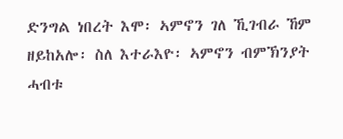ድንግል ነበረት እሞ፡ ኣምኖን ገለ ኺገብራ ኸም ዘይከአሎ፡ ስለ እተራእዮ፡ ኣምኖን ብምኽንያት ሓብቱ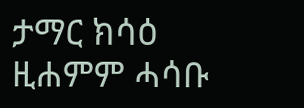ታማር ክሳዕ ዚሐምም ሓሳቡ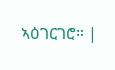ኣዕገርገሮ። |